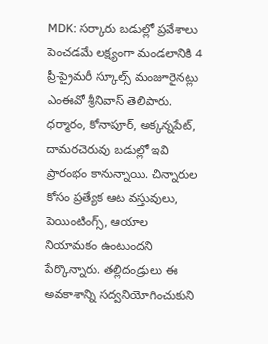MDK: సర్కారు బడుల్లో ప్రవేశాలు పెంచడమే లక్ష్యంగా మండలానికి 4 ప్రీ-ప్రైమరీ స్కూల్స్ మంజూరైనట్లు ఎంఈవో శ్రీనివాస్ తెలిపారు. ధర్మారం, కోనాపూర్, అక్కన్నపేట్, దామరచెరువు బడుల్లో ఇవి ప్రారంభం కానున్నాయి. చిన్నారుల కోసం ప్రత్యేక ఆట వస్తువులు, పెయింటింగ్స్, ఆయాల నియామకం ఉంటుందని పేర్కొన్నారు. తల్లిదండ్రులు ఈ అవకాశాన్ని సద్వనియోగించుకుని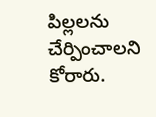పిల్లలను చేర్పించాలని కోరారు.